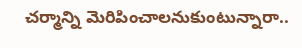చర్మాన్ని మెరిపించాలనుకుంటున్నారా..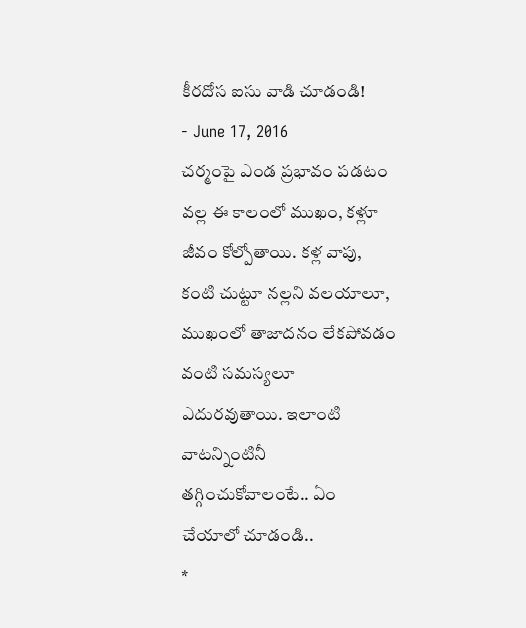కీరదోస ఐసు వాడి చూడండి!
- June 17, 2016
చర్మంపై ఎండ ప్రభావం పడటం వల్ల ఈ కాలంలో ముఖం, కళ్లూ జీవం కోల్పోతాయి. కళ్ల వాపు, కంటి చుట్టూ నల్లని వలయాలూ, ముఖంలో తాజాదనం లేకపోవడం వంటి సమస్యలూ ఎదురవుతాయి. ఇలాంటి వాటన్నింటినీ తగ్గించుకోవాలంటే.. ఏం చేయాలో చూడండి..
*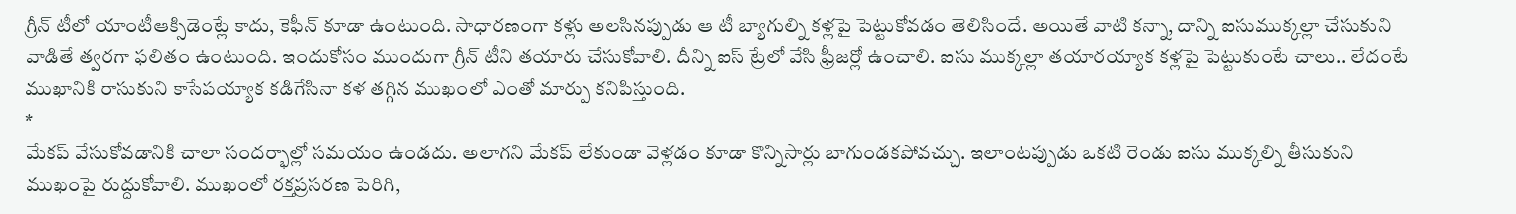గ్రీన్ టీలో యాంటీఆక్సిడెంట్లే కాదు, కెఫీన్ కూడా ఉంటుంది. సాధారణంగా కళ్లు అలసినప్పుడు ఆ టీ బ్యాగుల్ని కళ్లపై పెట్టుకోవడం తెలిసిందే. అయితే వాటి కన్నా, దాన్ని ఐసుముక్కల్లా చేసుకుని వాడితే త్వరగా ఫలితం ఉంటుంది. ఇందుకోసం ముందుగా గ్రీన్ టీని తయారు చేసుకోవాలి. దీన్ని ఐస్ ట్రేలో వేసి ఫ్రీజర్లో ఉంచాలి. ఐసు ముక్కల్లా తయారయ్యాక కళ్లపై పెట్టుకుంటే చాలు.. లేదంటే ముఖానికి రాసుకుని కాసేపయ్యాక కడిగేసినా కళ తగ్గిన ముఖంలో ఎంతో మార్పు కనిపిస్తుంది.
*
మేకప్ వేసుకోవడానికి చాలా సందర్భాల్లో సమయం ఉండదు. అలాగని మేకప్ లేకుండా వెళ్లడం కూడా కొన్నిసార్లు బాగుండకపోవచ్చు. ఇలాంటప్పుడు ఒకటి రెండు ఐసు ముక్కల్ని తీసుకుని ముఖంపై రుద్దుకోవాలి. ముఖంలో రక్తప్రసరణ పెరిగి,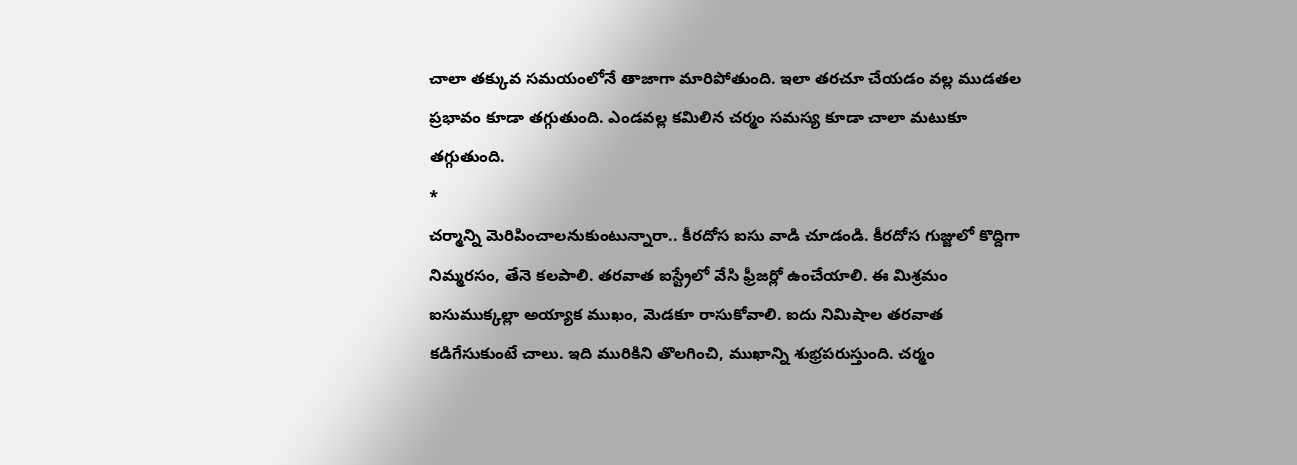చాలా తక్కువ సమయంలోనే తాజాగా మారిపోతుంది. ఇలా తరచూ చేయడం వల్ల ముడతల ప్రభావం కూడా తగ్గుతుంది. ఎండవల్ల కమిలిన చర్మం సమస్య కూడా చాలా మటుకూ తగ్గుతుంది.
*
చర్మాన్ని మెరిపించాలనుకుంటున్నారా.. కీరదోస ఐసు వాడి చూడండి. కీరదోస గుజ్జులో కొద్దిగా నిమ్మరసం, తేనె కలపాలి. తరవాత ఐస్ట్రేలో వేసి ఫ్రీజర్లో ఉంచేయాలి. ఈ మిశ్రమం ఐసుముక్కల్లా అయ్యాక ముఖం, మెడకూ రాసుకోవాలి. ఐదు నిమిషాల తరవాత కడిగేసుకుంటే చాలు. ఇది మురికిని తొలగించి, ముఖాన్ని శుభ్రపరుస్తుంది. చర్మం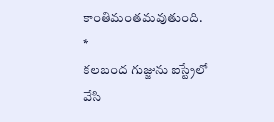కాంతిమంతమవుతుంది.
*
కలబంద గుజ్జును ఐస్ట్రేలో వేసి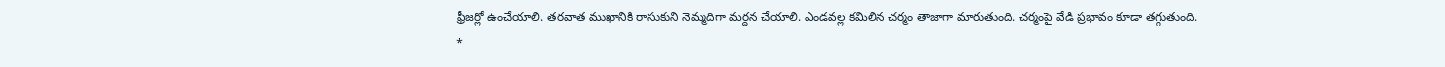ఫ్రీజర్లో ఉంచేయాలి. తరవాత ముఖానికి రాసుకుని నెమ్మదిగా మర్దన చేయాలి. ఎండవల్ల కమిలిన చర్మం తాజాగా మారుతుంది. చర్మంపై వేడి ప్రభావం కూడా తగ్గుతుంది.
*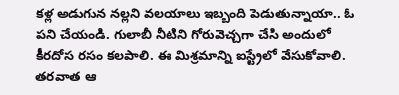కళ్ల అడుగున నల్లని వలయాలు ఇబ్బంది పెడుతున్నాయా.. ఓ పని చేయండి. గులాబీ నీటిని గోరువెచ్చగా చేసి అందులో కీరదోస రసం కలపాలి. ఈ మిశ్రమాన్ని ఐస్ట్రేలో వేసుకోవాలి. తరవాత ఆ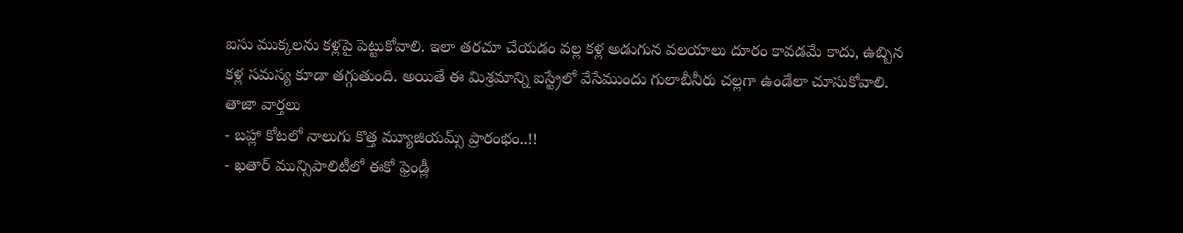ఐసు ముక్కలను కళ్లపై పెట్టుకోవాలి. ఇలా తరచూ చేయడం వల్ల కళ్ల అడుగున వలయాలు దూరం కావడమే కాదు, ఉబ్బిన కళ్ల సమస్య కూడా తగ్గుతుంది. అయితే ఈ మిశ్రమాన్ని ఐస్ట్రేలో వేసేముందు గులాబీనీరు చల్లగా ఉండేలా చూసుకోవాలి.
తాజా వార్తలు
- బహ్లా కోటలో నాలుగు కొత్త మ్యూజియమ్స్ ప్రారంభం..!!
- ఖతార్ మున్సిపాలిటీలో ఈకో ఫ్రెండ్లీ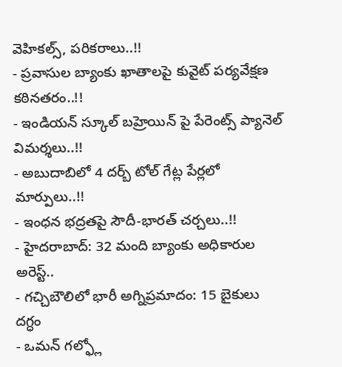వెహికల్స్, పరికరాలు..!!
- ప్రవాసుల బ్యాంకు ఖాతాలపై కువైట్ పర్యవేక్షణ కఠినతరం..!!
- ఇండియన్ స్కూల్ బహ్రెయిన్ పై పేరెంట్స్ ప్యానెల్ విమర్శలు..!!
- అబుదాబిలో 4 దర్బ్ టోల్ గేట్ల పేర్లలో మార్పులు..!!
- ఇంధన భద్రతపై సౌదీ-భారత్ చర్చలు..!!
- హైదరాబాద్: 32 మంది బ్యాంకు అధికారుల అరెస్ట్..
- గచ్చిబౌలిలో భారీ అగ్నిప్రమాదం: 15 బైకులు దగ్ధం
- ఒమన్ గల్ఫ్లో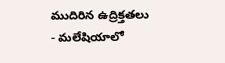ముదిరిన ఉద్రిక్తతలు
- మలేషియాలో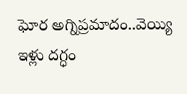ఘోర అగ్నిప్రమాదం..వెయ్యి ఇళ్లు దగ్ధం